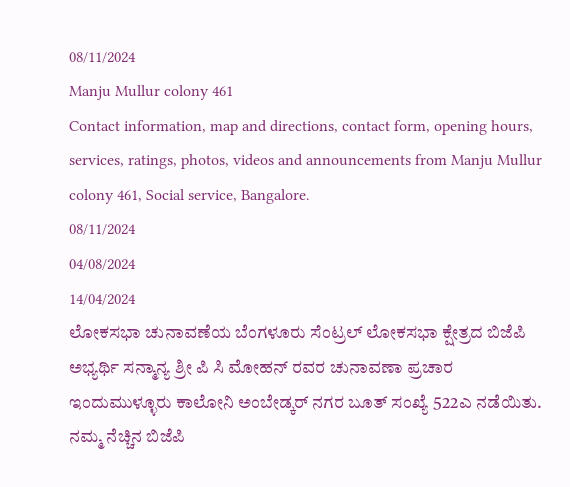08/11/2024
Manju Mullur colony 461
Contact information, map and directions, contact form, opening hours, services, ratings, photos, videos and announcements from Manju Mullur colony 461, Social service, Bangalore.
08/11/2024
04/08/2024
14/04/2024
ಲೋಕಸಭಾ ಚುನಾವಣೆಯ ಬೆಂಗಳೂರು ಸೆಂಟ್ರಲ್ ಲೋಕಸಭಾ ಕ್ಷೇತ್ರದ ಬಿಜೆಪಿ ಅಭ್ಯರ್ಥಿ ಸನ್ಮಾನ್ಯ ಶ್ರೀ ಪಿ ಸಿ ಮೋಹನ್ ರವರ ಚುನಾವಣಾ ಪ್ರಚಾರ ಇಂದುಮುಳ್ಳೂರು ಕಾಲೋನಿ ಅಂಬೇಡ್ಕರ್ ನಗರ ಬೂತ್ ಸಂಖ್ಯೆ 522ಎ ನಡೆಯಿತು. ನಮ್ಮ ನೆಚ್ಚಿನ ಬಿಜೆಪಿ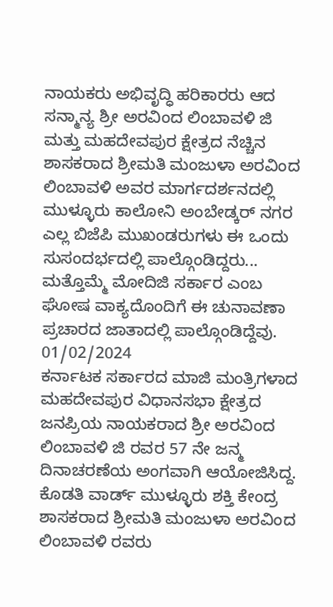ನಾಯಕರು ಅಭಿವೃದ್ಧಿ ಹರಿಕಾರರು ಆದ ಸನ್ಮಾನ್ಯ ಶ್ರೀ ಅರವಿಂದ ಲಿಂಬಾವಳಿ ಜಿ ಮತ್ತು ಮಹದೇವಪುರ ಕ್ಷೇತ್ರದ ನೆಚ್ಚಿನ ಶಾಸಕರಾದ ಶ್ರೀಮತಿ ಮಂಜುಳಾ ಅರವಿಂದ ಲಿಂಬಾವಳಿ ಅವರ ಮಾರ್ಗದರ್ಶನದಲ್ಲಿ ಮುಳ್ಳೂರು ಕಾಲೋನಿ ಅಂಬೇಡ್ಕರ್ ನಗರ ಎಲ್ಲ ಬಿಜೆಪಿ ಮುಖಂಡರುಗಳು ಈ ಒಂದು ಸುಸಂದರ್ಭದಲ್ಲಿ ಪಾಲ್ಗೊಂಡಿದ್ದರು... ಮತ್ತೊಮ್ಮೆ ಮೋದಿಜಿ ಸರ್ಕಾರ ಎಂಬ ಘೋಷ ವಾಕ್ಯದೊಂದಿಗೆ ಈ ಚುನಾವಣಾ ಪ್ರಚಾರದ ಜಾತಾದಲ್ಲಿ ಪಾಲ್ಗೊಂಡಿದ್ದೆವು.
01/02/2024
ಕರ್ನಾಟಕ ಸರ್ಕಾರದ ಮಾಜಿ ಮಂತ್ರಿಗಳಾದ ಮಹದೇವಪುರ ವಿಧಾನಸಭಾ ಕ್ಷೇತ್ರದ ಜನಪ್ರಿಯ ನಾಯಕರಾದ ಶ್ರೀ ಅರವಿಂದ ಲಿಂಬಾವಳಿ ಜಿ ರವರ 57 ನೇ ಜನ್ಮ ದಿನಾಚರಣೆಯ ಅಂಗವಾಗಿ ಆಯೋಜಿಸಿದ್ದ. ಕೊಡತಿ ವಾರ್ಡ್ ಮುಳ್ಳೂರು ಶಕ್ತಿ ಕೇಂದ್ರ ಶಾಸಕರಾದ ಶ್ರೀಮತಿ ಮಂಜುಳಾ ಅರವಿಂದ ಲಿಂಬಾವಳಿ ರವರು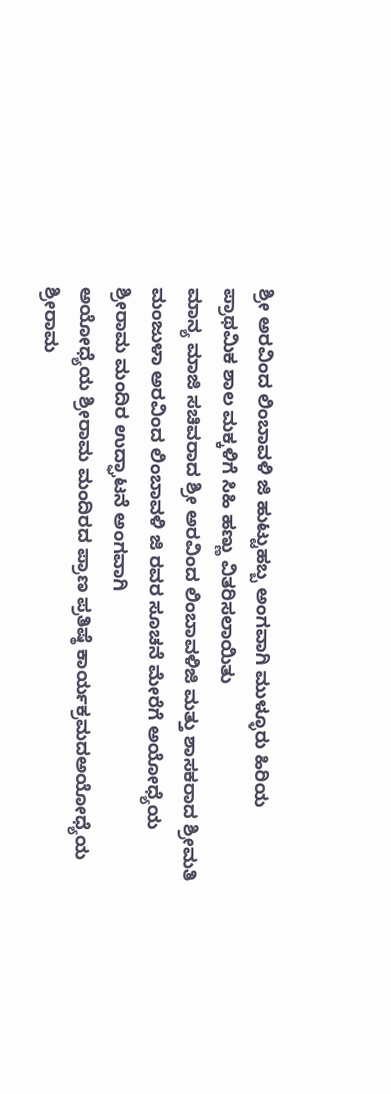ಶ್ರೀ ಅರವಿಂದ ಲಿಂಬಾವಳಿ ಜಿ ಹುಟ್ಟುಹಬ್ಬ ಅಂಗವಾಗಿ ಮುಳ್ಳೂರು ಹಿರಿಯ ಪ್ರಾಥಮಿಕ ಶಾಲ ಮಕ್ಕಳಿಗೆ ಸಿಹಿ ಹಣ್ಣು ವಿತರಿಸಲಾಯಿತು
ಮಾನ್ಯ ಮಾಜಿ ಸಚಿವರಾದ ಶ್ರೀ ಅರವಿಂದ ಲಿಂಬಾವಳಿಜಿ ಮತ್ತು ಶಾಸಕರಾದ ಶ್ರೀಮತಿ ಮಂಜುಳಾ ಅರವಿಂದ ಲಿಂಬಾವಳಿ ಜಿ ರವರ ಸೂಚನೆ ಮೇರೆಗೆ ಅಯೋಧ್ಯೆಯ ಶ್ರೀರಾಮ ಮಂದಿರ ಉದ್ಘಾಟನೆ ಅಂಗವಾಗಿ
ಅಯೋಧ್ಯೆಯ ಶ್ರೀರಾಮ ಮಂದಿರದ ಪ್ರಾಣ ಪ್ರತಿಷ್ಠೆ ಕಾರ್ಯಕ್ರಮದಅಯೋಧ್ಯೆಯ ಶ್ರೀರಾಮ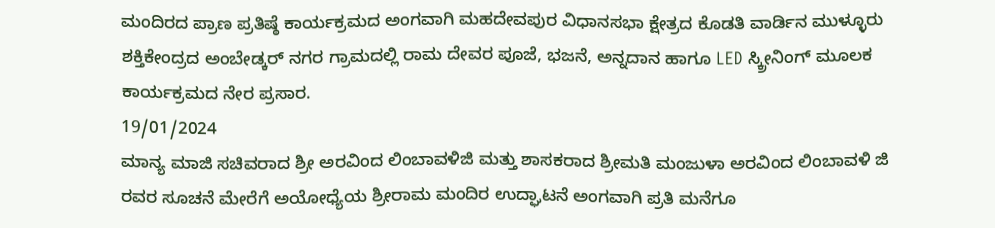ಮಂದಿರದ ಪ್ರಾಣ ಪ್ರತಿಷ್ಠೆ ಕಾರ್ಯಕ್ರಮದ ಅಂಗವಾಗಿ ಮಹದೇವಪುರ ವಿಧಾನಸಭಾ ಕ್ಷೇತ್ರದ ಕೊಡತಿ ವಾರ್ಡಿನ ಮುಳ್ಳೂರು ಶಕ್ತಿಕೇಂದ್ರದ ಅಂಬೇಡ್ಕರ್ ನಗರ ಗ್ರಾಮದಲ್ಲಿ ರಾಮ ದೇವರ ಪೂಜೆ, ಭಜನೆ, ಅನ್ನದಾನ ಹಾಗೂ LED ಸ್ಕ್ರೀನಿಂಗ್ ಮೂಲಕ ಕಾರ್ಯಕ್ರಮದ ನೇರ ಪ್ರಸಾರ.
19/01/2024
ಮಾನ್ಯ ಮಾಜಿ ಸಚಿವರಾದ ಶ್ರೀ ಅರವಿಂದ ಲಿಂಬಾವಳಿಜಿ ಮತ್ತು ಶಾಸಕರಾದ ಶ್ರೀಮತಿ ಮಂಜುಳಾ ಅರವಿಂದ ಲಿಂಬಾವಳಿ ಜಿ ರವರ ಸೂಚನೆ ಮೇರೆಗೆ ಅಯೋಧ್ಯೆಯ ಶ್ರೀರಾಮ ಮಂದಿರ ಉದ್ಘಾಟನೆ ಅಂಗವಾಗಿ ಪ್ರತಿ ಮನೆಗೂ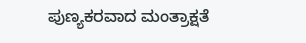ಪುಣ್ಯಕರವಾದ ಮಂತ್ರಾಕ್ಷತೆ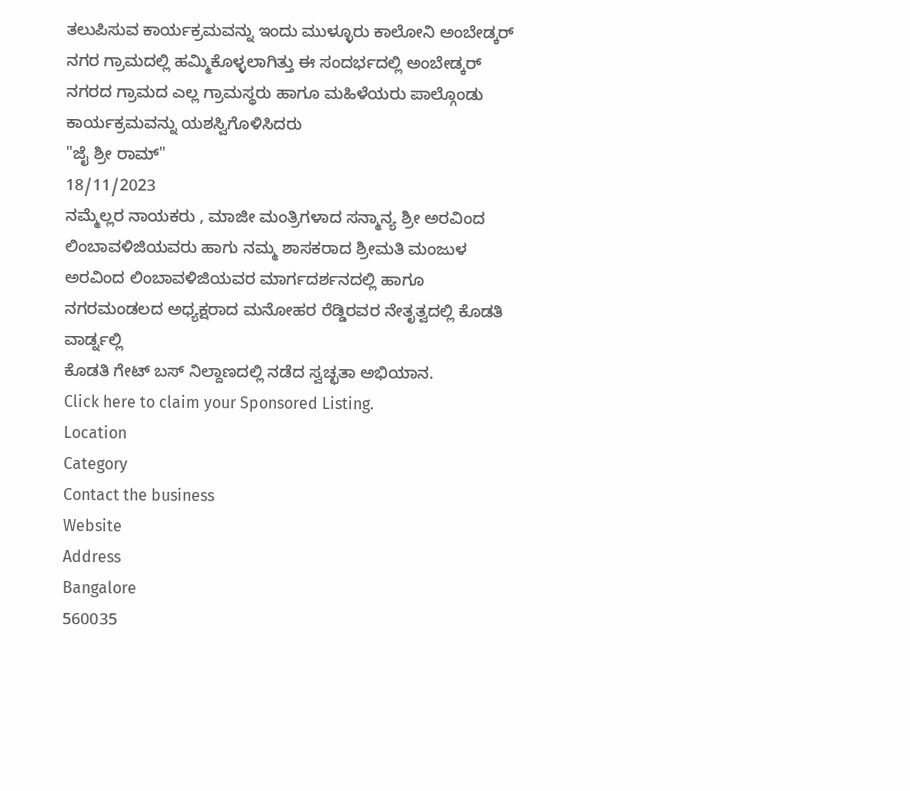ತಲುಪಿಸುವ ಕಾರ್ಯಕ್ರಮವನ್ನು ಇಂದು ಮುಳ್ಳೂರು ಕಾಲೋನಿ ಅಂಬೇಡ್ಕರ್ ನಗರ ಗ್ರಾಮದಲ್ಲಿ ಹಮ್ಮಿಕೊಳ್ಳಲಾಗಿತ್ತು ಈ ಸಂದರ್ಭದಲ್ಲಿ ಅಂಬೇಡ್ಕರ್ ನಗರದ ಗ್ರಾಮದ ಎಲ್ಲ ಗ್ರಾಮಸ್ಥರು ಹಾಗೂ ಮಹಿಳೆಯರು ಪಾಲ್ಗೊಂಡು ಕಾರ್ಯಕ್ರಮವನ್ನು ಯಶಸ್ವಿಗೊಳಿಸಿದರು
"ಜೈ ಶ್ರೀ ರಾಮ್"
18/11/2023
ನಮ್ಮೆಲ್ಲರ ನಾಯಕರು , ಮಾಜೀ ಮಂತ್ರಿಗಳಾದ ಸನ್ಮಾನ್ಯ ಶ್ರೀ ಅರವಿಂದ ಲಿಂಬಾವಳಿಜಿಯವರು ಹಾಗು ನಮ್ಮ ಶಾಸಕರಾದ ಶ್ರೀಮತಿ ಮಂಜುಳ ಅರವಿಂದ ಲಿಂಬಾವಳಿಜಿಯವರ ಮಾರ್ಗದರ್ಶನದಲ್ಲಿ ಹಾಗೂ ನಗರಮಂಡಲದ ಅಧ್ಯಕ್ಷರಾದ ಮನೋಹರ ರೆಡ್ಡಿರವರ ನೇತೃತ್ವದಲ್ಲಿ ಕೊಡತಿ ವಾರ್ಡ್ನಲ್ಲಿ
ಕೊಡತಿ ಗೇಟ್ ಬಸ್ ನಿಲ್ದಾಣದಲ್ಲಿ ನಡೆದ ಸ್ವಚ್ಛತಾ ಅಭಿಯಾನ.
Click here to claim your Sponsored Listing.
Location
Category
Contact the business
Website
Address
Bangalore
560035